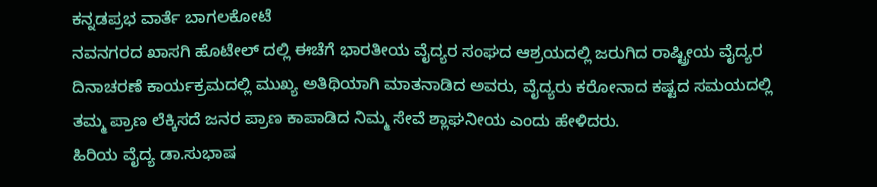ಕನ್ನಡಪ್ರಭ ವಾರ್ತೆ ಬಾಗಲಕೋಟೆ
ನವನಗರದ ಖಾಸಗಿ ಹೊಟೇಲ್ ದಲ್ಲಿ ಈಚೆಗೆ ಭಾರತೀಯ ವೈದ್ಯರ ಸಂಘದ ಆಶ್ರಯದಲ್ಲಿ ಜರುಗಿದ ರಾಷ್ಟ್ರೀಯ ವೈದ್ಯರ ದಿನಾಚರಣೆ ಕಾರ್ಯಕ್ರಮದಲ್ಲಿ ಮುಖ್ಯ ಅತಿಥಿಯಾಗಿ ಮಾತನಾಡಿದ ಅವರು, ವೈದ್ಯರು ಕರೋನಾದ ಕಷ್ಟದ ಸಮಯದಲ್ಲಿ ತಮ್ಮ ಪ್ರಾಣ ಲೆಕ್ಕಿಸದೆ ಜನರ ಪ್ರಾಣ ಕಾಪಾಡಿದ ನಿಮ್ಮ ಸೇವೆ ಶ್ಲಾಘನೀಯ ಎಂದು ಹೇಳಿದರು.
ಹಿರಿಯ ವೈದ್ಯ ಡಾ.ಸುಭಾಷ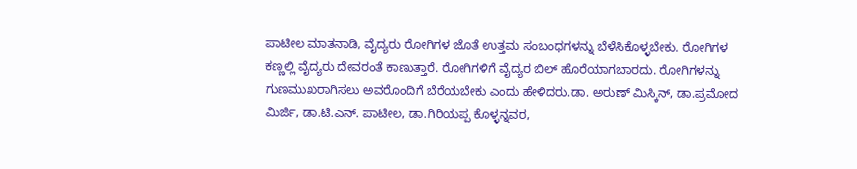ಪಾಟೀಲ ಮಾತನಾಡಿ, ವೈದ್ಯರು ರೋಗಿಗಳ ಜೊತೆ ಉತ್ತಮ ಸಂಬಂಧಗಳನ್ನು ಬೆಳೆಸಿಕೊಳ್ಳಬೇಕು. ರೋಗಿಗಳ ಕಣ್ಣಲ್ಲಿ ವೈದ್ಯರು ದೇವರಂತೆ ಕಾಣುತ್ತಾರೆ. ರೋಗಿಗಳಿಗೆ ವೈದ್ಯರ ಬಿಲ್ ಹೊರೆಯಾಗಬಾರದು. ರೋಗಿಗಳನ್ನು ಗುಣಮುಖರಾಗಿಸಲು ಅವರೊಂದಿಗೆ ಬೆರೆಯಬೇಕು ಎಂದು ಹೇಳಿದರು.ಡಾ. ಅರುಣ್ ಮಿಸ್ಕಿನ್, ಡಾ.ಪ್ರಮೋದ ಮಿರ್ಜಿ, ಡಾ.ಟಿ.ಎನ್. ಪಾಟೀಲ, ಡಾ.ಗಿರಿಯಪ್ಪ ಕೊಳ್ಳನ್ನವರ,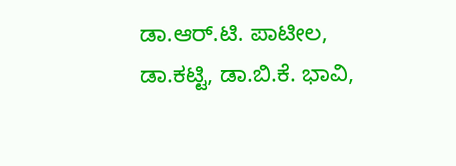ಡಾ.ಆರ್.ಟಿ. ಪಾಟೀಲ, ಡಾ.ಕಟ್ಟಿ, ಡಾ.ಬಿ.ಕೆ. ಭಾವಿ,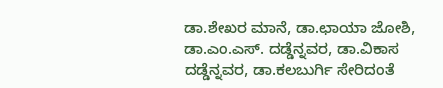ಡಾ.ಶೇಖರ ಮಾನೆ, ಡಾ.ಛಾಯಾ ಜೋಶಿ, ಡಾ.ಎಂ.ಎಸ್. ದಡ್ಡೆನ್ನವರ, ಡಾ.ವಿಕಾಸ ದಡ್ಡೆನ್ನವರ, ಡಾ.ಕಲಬುರ್ಗಿ ಸೇರಿದಂತೆ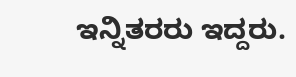ಇನ್ನಿತರರು ಇದ್ದರು.